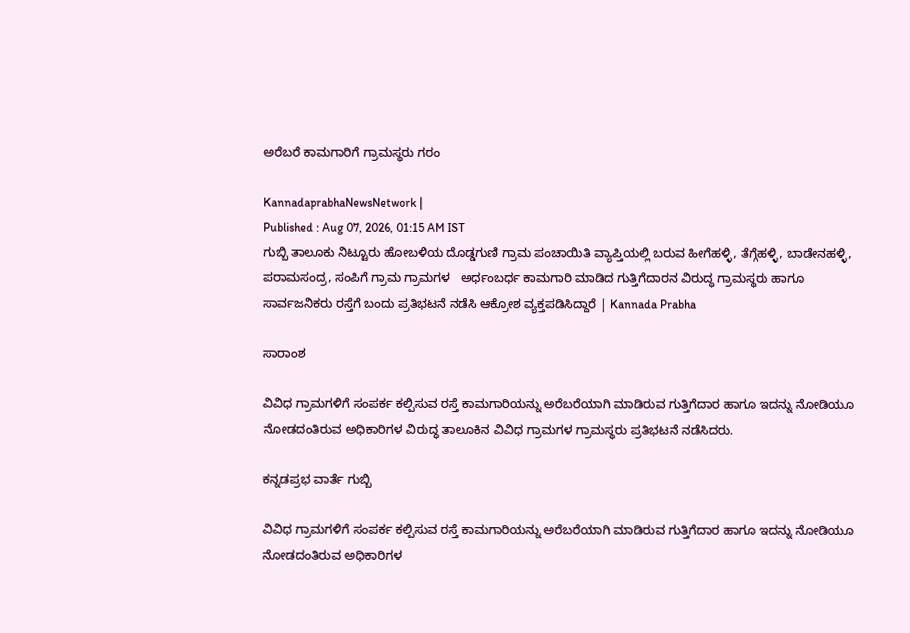ಅರೆಬರೆ ಕಾಮಗಾರಿಗೆ ಗ್ರಾಮಸ್ಥರು ಗರಂ

KannadaprabhaNewsNetwork |
Published : Aug 07, 2026, 01:15 AM IST
ಗುಬ್ಬಿ ತಾಲೂಕು ನಿಟ್ಟೂರು ಹೋಬಳಿಯ ದೊಡ್ಡಗುಣಿ ಗ್ರಾಮ ಪಂಚಾಯಿತಿ ವ್ಯಾಪ್ತಿಯಲ್ಲಿ ಬರುವ ಹೀಗೆಹಳ್ಳಿ, ತೆಗ್ಗೆಹಳ್ಳಿ, ಬಾಡೇನಹಳ್ಳಿ, ಪರಾಮಸಂದ್ರ, ಸಂಪಿಗೆ ಗ್ರಾಮ ಗ್ರಾಮಗಳ   ಅರ್ಧಂಬರ್ಧ ಕಾಮಗಾರಿ ಮಾಡಿದ ಗುತ್ತಿಗೆದಾರನ ವಿರುದ್ಧ ಗ್ರಾಮಸ್ಥರು ಹಾಗೂ ಸಾರ್ವಜನಿಕರು ರಸ್ತೆಗೆ ಬಂದು ಪ್ರತಿಭಟನೆ ನಡೆಸಿ ಆಕ್ರೋಶ ವ್ಯಕ್ತಪಡಿಸಿದ್ದಾರೆ | Kannada Prabha

ಸಾರಾಂಶ

ವಿವಿಧ ಗ್ರಾಮಗಳಿಗೆ ಸಂಪರ್ಕ ಕಲ್ಪಿಸುವ ರಸ್ತೆ ಕಾಮಗಾರಿಯನ್ನು ಅರೆಬರೆಯಾಗಿ ಮಾಡಿರುವ ಗುತ್ತಿಗೆದಾರ ಹಾಗೂ ಇದನ್ನು ನೋಡಿಯೂ ನೋಡದಂತಿರುವ ಅಧಿಕಾರಿಗಳ ವಿರುದ್ಧ ತಾಲೂಕಿನ ವಿವಿಧ ಗ್ರಾಮಗಳ ಗ್ರಾಮಸ್ಥರು ಪ್ರತಿಭಟನೆ ನಡೆಸಿದರು.

ಕನ್ನಡಪ್ರಭ ವಾರ್ತೆ ಗುಬ್ಬಿ

ವಿವಿಧ ಗ್ರಾಮಗಳಿಗೆ ಸಂಪರ್ಕ ಕಲ್ಪಿಸುವ ರಸ್ತೆ ಕಾಮಗಾರಿಯನ್ನು ಅರೆಬರೆಯಾಗಿ ಮಾಡಿರುವ ಗುತ್ತಿಗೆದಾರ ಹಾಗೂ ಇದನ್ನು ನೋಡಿಯೂ ನೋಡದಂತಿರುವ ಅಧಿಕಾರಿಗಳ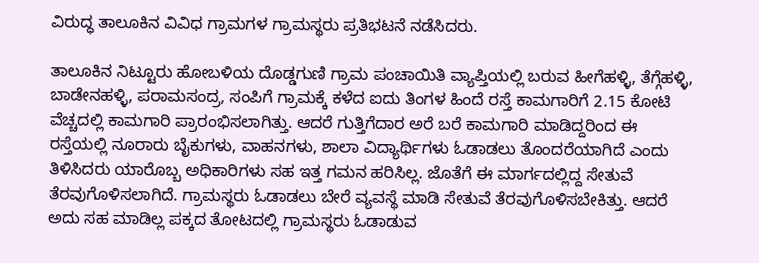ವಿರುದ್ಧ ತಾಲೂಕಿನ ವಿವಿಧ ಗ್ರಾಮಗಳ ಗ್ರಾಮಸ್ಥರು ಪ್ರತಿಭಟನೆ ನಡೆಸಿದರು.

ತಾಲೂಕಿನ ನಿಟ್ಟೂರು ಹೋಬಳಿಯ ದೊಡ್ಡಗುಣಿ ಗ್ರಾಮ ಪಂಚಾಯಿತಿ ವ್ಯಾಪ್ತಿಯಲ್ಲಿ ಬರುವ ಹೀಗೆಹಳ್ಳಿ, ತೆಗ್ಗೆಹಳ್ಳಿ, ಬಾಡೇನಹಳ್ಳಿ, ಪರಾಮಸಂದ್ರ, ಸಂಪಿಗೆ ಗ್ರಾಮಕ್ಕೆ ಕಳೆದ ಐದು ತಿಂಗಳ ಹಿಂದೆ ರಸ್ತೆ ಕಾಮಗಾರಿಗೆ 2.15 ಕೋಟಿ ವೆಚ್ಚದಲ್ಲಿ ಕಾಮಗಾರಿ ಪ್ರಾರಂಭಿಸಲಾಗಿತ್ತು. ಆದರೆ ಗುತ್ತಿಗೆದಾರ ಅರೆ ಬರೆ ಕಾಮಗಾರಿ ಮಾಡಿದ್ದರಿಂದ ಈ ರಸ್ತೆಯಲ್ಲಿ ನೂರಾರು ಬೈಕುಗಳು, ವಾಹನಗಳು, ಶಾಲಾ ವಿದ್ಯಾರ್ಥಿಗಳು ಓಡಾಡಲು ತೊಂದರೆಯಾಗಿದೆ ಎಂದು ತಿಳಿಸಿದರು ಯಾರೊಬ್ಬ ಅಧಿಕಾರಿಗಳು ಸಹ ಇತ್ತ ಗಮನ ಹರಿಸಿಲ್ಲ. ಜೊತೆಗೆ ಈ ಮಾರ್ಗದಲ್ಲಿದ್ದ ಸೇತುವೆ ತೆರವುಗೊಳಿಸಲಾಗಿದೆ. ಗ್ರಾಮಸ್ಥರು ಓಡಾಡಲು ಬೇರೆ ವ್ಯವಸ್ಥೆ ಮಾಡಿ ಸೇತುವೆ ತೆರವುಗೊಳಿಸಬೇಕಿತ್ತು. ಆದರೆ ಅದು ಸಹ ಮಾಡಿಲ್ಲ ಪಕ್ಕದ ತೋಟದಲ್ಲಿ ಗ್ರಾಮಸ್ಥರು ಓಡಾಡುವ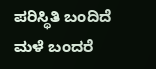ಪರಿಸ್ಥಿತಿ ಬಂದಿದೆ ಮಳೆ ಬಂದರೆ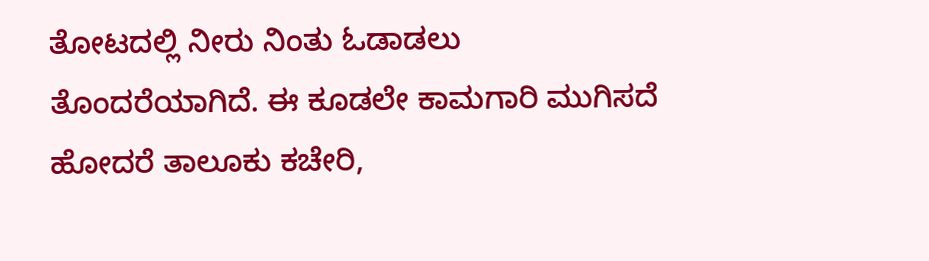ತೋಟದಲ್ಲಿ ನೀರು ನಿಂತು ಓಡಾಡಲು ತೊಂದರೆಯಾಗಿದೆ. ಈ ಕೂಡಲೇ ಕಾಮಗಾರಿ ಮುಗಿಸದೆ ಹೋದರೆ ತಾಲೂಕು ಕಚೇರಿ,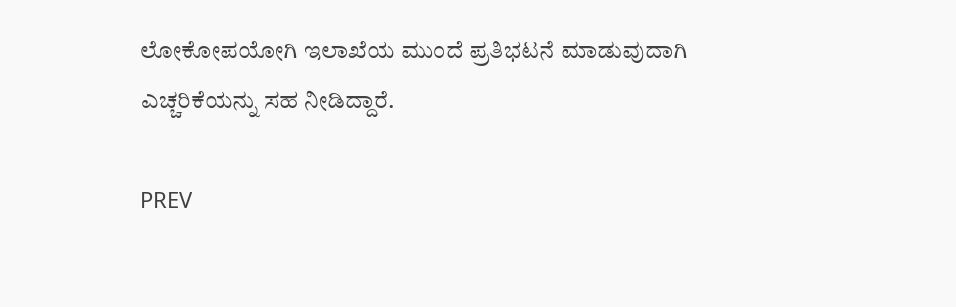ಲೋಕೋಪಯೋಗಿ ಇಲಾಖೆಯ ಮುಂದೆ ಪ್ರತಿಭಟನೆ ಮಾಡುವುದಾಗಿ ಎಚ್ಚರಿಕೆಯನ್ನು ಸಹ ನೀಡಿದ್ದಾರೆ.

PREV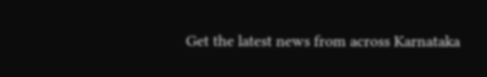Get the latest news from across Karnataka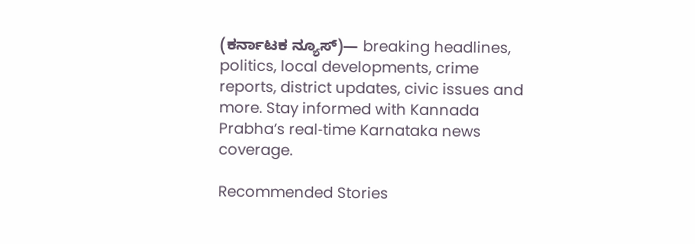(ಕರ್ನಾಟಕ ನ್ಯೂಸ್)— breaking headlines, politics, local developments, crime reports, district updates, civic issues and more. Stay informed with Kannada Prabha’s real‑time Karnataka news coverage.

Recommended Stories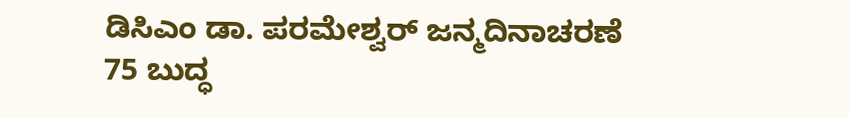ಡಿಸಿಎಂ ಡಾ. ಪರಮೇಶ್ವರ್‌ ಜನ್ಮದಿನಾಚರಣೆ
75 ಬುದ್ಧ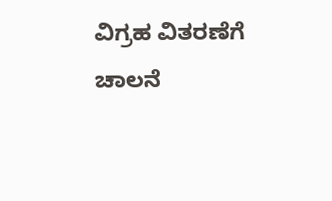ವಿಗ್ರಹ ವಿತರಣೆಗೆ ಚಾಲನೆ